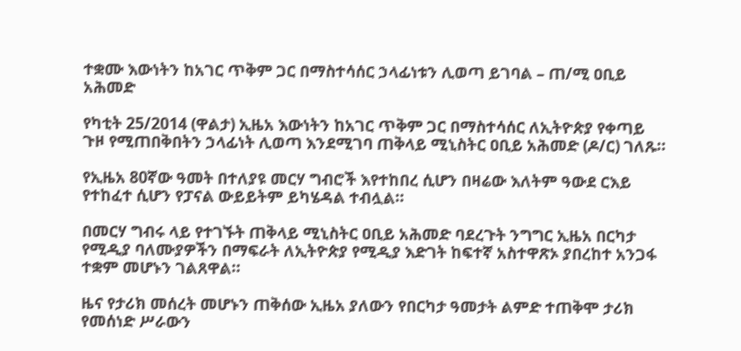ተቋሙ እውነትን ከአገር ጥቅም ጋር በማስተሳሰር ኃላፊነቱን ሊወጣ ይገባል – ጠ/ሚ ዐቢይ አሕመድ

የካቲት 25/2014 (ዋልታ) ኢዜአ እውነትን ከአገር ጥቅም ጋር በማስተሳሰር ለኢትዮጵያ የቀጣይ ጉዞ የሚጠበቅበትን ኃላፊነት ሊወጣ እንደሚገባ ጠቅላይ ሚኒስትር ዐቢይ አሕመድ (ዶ/ር) ገለጹ።

የኢዜአ 80ኛው ዓመት በተለያዩ መርሃ ግብሮች እየተከበረ ሲሆን በዛሬው እለትም ዓውደ ርእይ የተከፈተ ሲሆን የፓናል ውይይትም ይካሄዳል ተብሏል።

በመርሃ ግብሩ ላይ የተገኙት ጠቅላይ ሚኒስትር ዐቢይ አሕመድ ባደረጉት ንግግር ኢዜአ በርካታ የሚዲያ ባለሙያዎችን በማፍራት ለኢትዮጵያ የሚዲያ እድገት ከፍተኛ አስተዋጽኦ ያበረከተ አንጋፋ ተቋም መሆኑን ገልጸዋል።

ዜና የታሪክ መሰረት መሆኑን ጠቅሰው ኢዜአ ያለውን የበርካታ ዓመታት ልምድ ተጠቅሞ ታሪክ የመሰነድ ሥራውን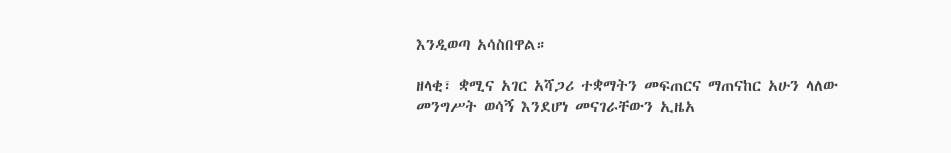እንዲወጣ አሳስበዋል።

ዘላቂ፣ ቋሚና አገር አሻጋሪ ተቋማትን መፍጠርና ማጠናከር አሁን ላለው መንግሥት ወሳኝ እንደሆነ መናገራቸውን ኢዜአ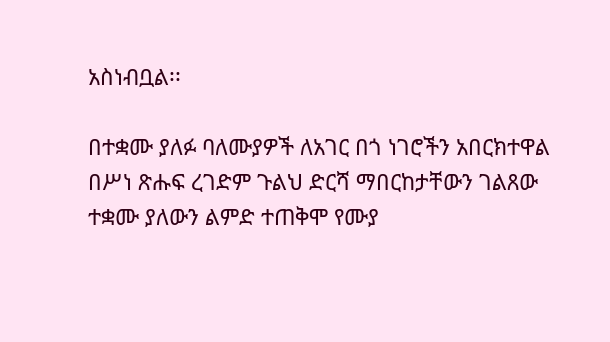አስነብቧል፡፡

በተቋሙ ያለፉ ባለሙያዎች ለአገር በጎ ነገሮችን አበርክተዋል በሥነ ጽሑፍ ረገድም ጉልህ ድርሻ ማበርከታቸውን ገልጸው ተቋሙ ያለውን ልምድ ተጠቅሞ የሙያ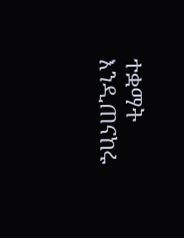ተቋማት እንዲጠናከሩ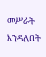መሥራት እንዳለበት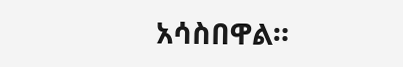አሳስበዋል።